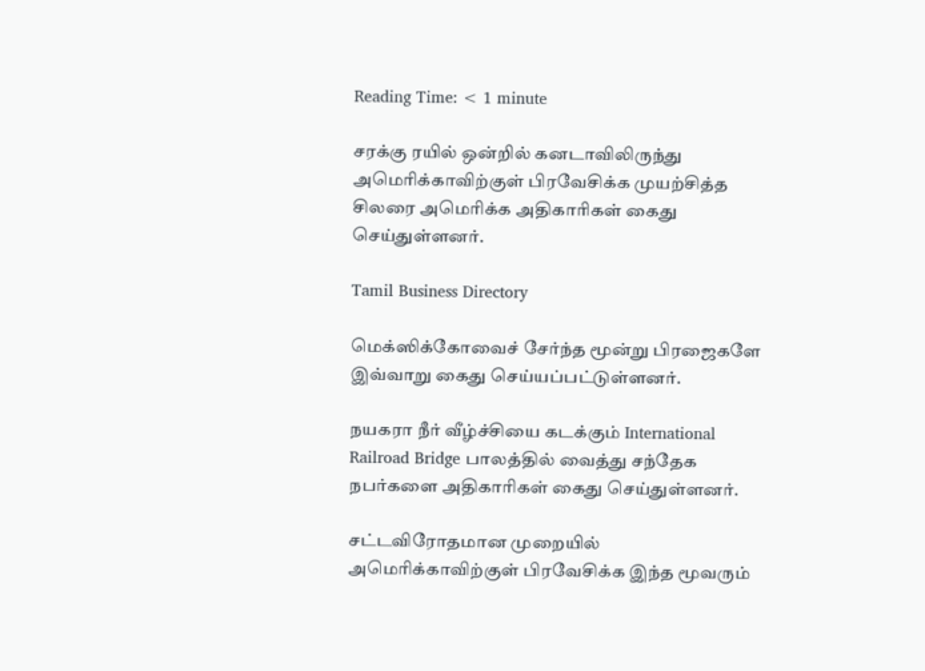Reading Time: < 1 minute

சரக்கு ரயில் ஒன்றில் கனடாவிலிருந்து அமெரிக்காவிற்குள் பிரவேசிக்க முயற்சித்த சிலரை அமெரிக்க அதிகாரிகள் கைது செய்துள்ளனர்.

Tamil Business Directory

மெக்ஸிக்கோவைச் சேர்ந்த மூன்று பிரஜைகளே இவ்வாறு கைது செய்யப்பட்டுள்ளனர்.

நயகரா நீர் வீழ்ச்சியை கடக்கும் International Railroad Bridge பாலத்தில் வைத்து சந்தேக நபர்களை அதிகாரிகள் கைது செய்துள்ளனர்.

சட்டவிரோதமான முறையில் அமெரிக்காவிற்குள் பிரவேசிக்க இந்த மூவரும்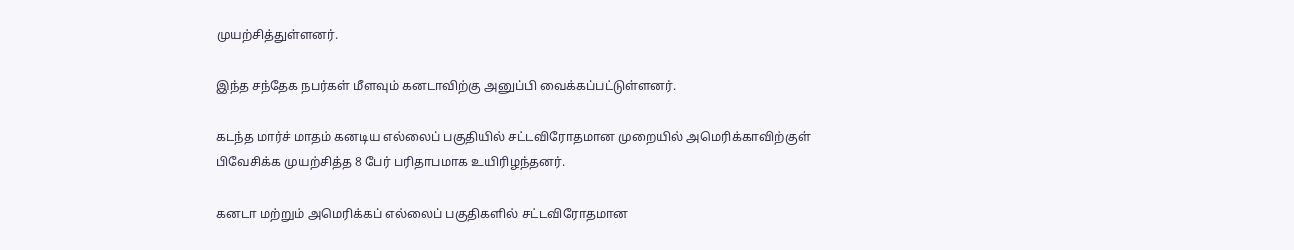முயற்சித்துள்ளனர்.

இந்த சந்தேக நபர்கள் மீளவும் கனடாவிற்கு அனுப்பி வைக்கப்பட்டுள்ளனர்.

கடந்த மார்ச் மாதம் கனடிய எல்லைப் பகுதியில் சட்டவிரோதமான முறையில் அமெரிக்காவிற்குள் பிவேசிக்க முயற்சித்த 8 பேர் பரிதாபமாக உயிரிழந்தனர்.

கனடா மற்றும் அமெரிக்கப் எல்லைப் பகுதிகளில் சட்டவிரோதமான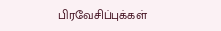பிரவேசிப்புக்கள்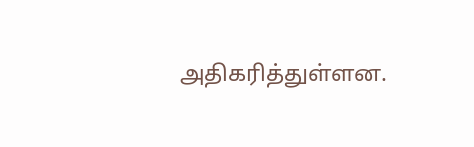அதிகரித்துள்ளன.